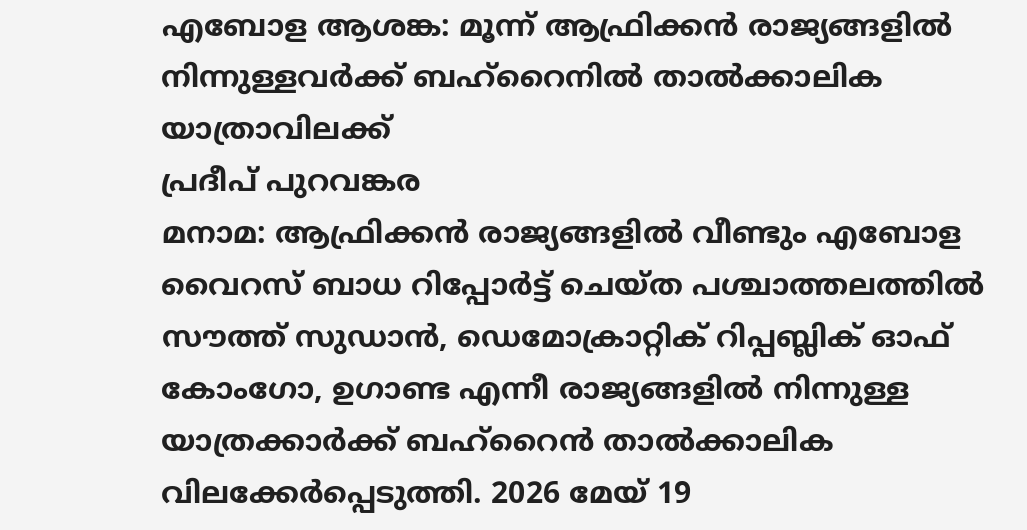എബോള ആശങ്ക: മൂന്ന് ആഫ്രിക്കൻ രാജ്യങ്ങളിൽ നിന്നുള്ളവർക്ക് ബഹ്റൈനിൽ താൽക്കാലിക യാത്രാവിലക്ക്
പ്രദീപ് പുറവങ്കര
മനാമ: ആഫ്രിക്കൻ രാജ്യങ്ങളിൽ വീണ്ടും എബോള വൈറസ് ബാധ റിപ്പോർട്ട് ചെയ്ത പശ്ചാത്തലത്തിൽ സൗത്ത് സുഡാൻ, ഡെമോക്രാറ്റിക് റിപ്പബ്ലിക് ഓഫ് കോംഗോ, ഉഗാണ്ട എന്നീ രാജ്യങ്ങളിൽ നിന്നുള്ള യാത്രക്കാർക്ക് ബഹ്റൈൻ താൽക്കാലിക വിലക്കേർപ്പെടുത്തി. 2026 മേയ് 19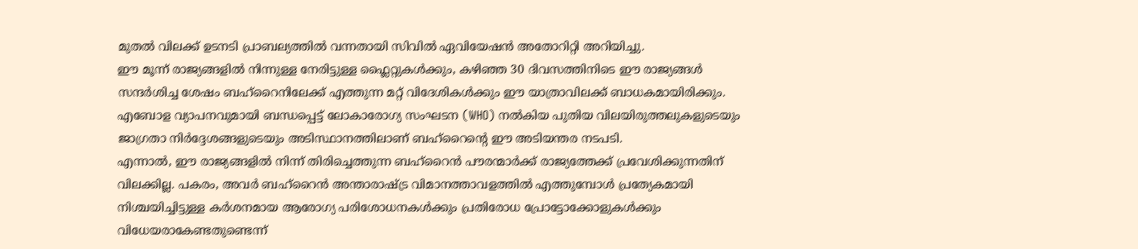മുതൽ വിലക്ക് ഉടനടി പ്രാബല്യത്തിൽ വന്നതായി സിവിൽ ഏവിയേഷൻ അതോറിറ്റി അറിയിച്ചു.
ഈ മൂന്ന് രാജ്യങ്ങളിൽ നിന്നുള്ള നേരിട്ടുള്ള ഫ്ലൈറ്റുകൾക്കും, കഴിഞ്ഞ 30 ദിവസത്തിനിടെ ഈ രാജ്യങ്ങൾ സന്ദർശിച്ച ശേഷം ബഹ്റൈനിലേക്ക് എത്തുന്ന മറ്റ് വിദേശികൾക്കും ഈ യാത്രാവിലക്ക് ബാധകമായിരിക്കും. എബോള വ്യാപനവുമായി ബന്ധപ്പെട്ട് ലോകാരോഗ്യ സംഘടന (WHO) നൽകിയ പുതിയ വിലയിരുത്തലുകളുടെയും ജാഗ്രതാ നിർദ്ദേശങ്ങളുടെയും അടിസ്ഥാനത്തിലാണ് ബഹ്റൈന്റെ ഈ അടിയന്തര നടപടി.
എന്നാൽ, ഈ രാജ്യങ്ങളിൽ നിന്ന് തിരിച്ചെത്തുന്ന ബഹ്റൈൻ പൗരന്മാർക്ക് രാജ്യത്തേക്ക് പ്രവേശിക്കുന്നതിന് വിലക്കില്ല. പകരം, അവർ ബഹ്റൈൻ അന്താരാഷ്ട്ര വിമാനത്താവളത്തിൽ എത്തുമ്പോൾ പ്രത്യേകമായി നിശ്ചയിച്ചിട്ടുള്ള കർശനമായ ആരോഗ്യ പരിശോധനകൾക്കും പ്രതിരോധ പ്രോട്ടോക്കോളുകൾക്കും വിധേയരാകേണ്ടതുണ്ടെന്ന്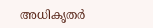അധികൃതർ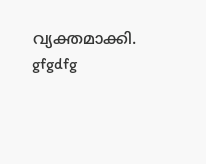വ്യക്തമാക്കി.
gfgdfg